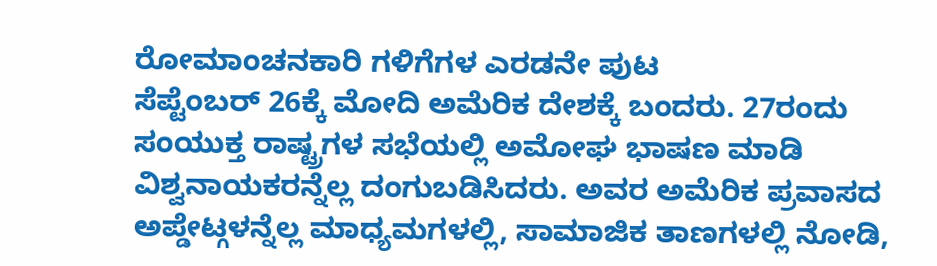ರೋಮಾಂಚನಕಾರಿ ಗಳಿಗೆಗಳ ಎರಡನೇ ಪುಟ
ಸೆಪ್ಟೆಂಬರ್ 26ಕ್ಕೆ ಮೋದಿ ಅಮೆರಿಕ ದೇಶಕ್ಕೆ ಬಂದರು. 27ರಂದು ಸಂಯುಕ್ತ ರಾಷ್ಟ್ರಗಳ ಸಭೆಯಲ್ಲಿ ಅಮೋಘ ಭಾಷಣ ಮಾಡಿ ವಿಶ್ವನಾಯಕರನ್ನೆಲ್ಲ ದಂಗುಬಡಿಸಿದರು. ಅವರ ಅಮೆರಿಕ ಪ್ರವಾಸದ ಅಪ್ಡೇಟ್ಗಳನ್ನೆಲ್ಲ ಮಾಧ್ಯಮಗಳಲ್ಲಿ, ಸಾಮಾಜಿಕ ತಾಣಗಳಲ್ಲಿ ನೋಡಿ,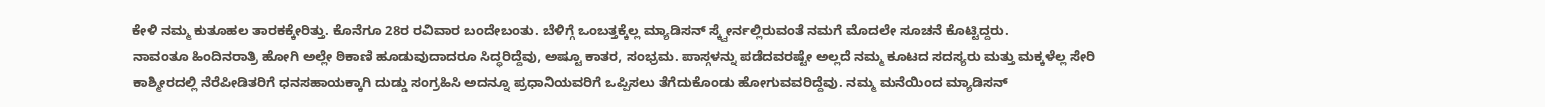ಕೇಳಿ ನಮ್ಮ ಕುತೂಹಲ ತಾರಕಕ್ಕೇರಿತ್ತು. ಕೊನೆಗೂ 28ರ ರವಿವಾರ ಬಂದೇಬಂತು. ಬೆಳಿಗ್ಗೆ ಒಂಬತ್ತಕ್ಕೆಲ್ಲ ಮ್ಯಾಡಿಸನ್ ಸ್ಕ್ವೇರ್ನಲ್ಲಿರುವಂತೆ ನಮಗೆ ಮೊದಲೇ ಸೂಚನೆ ಕೊಟ್ಟಿದ್ದರು.
ನಾವಂತೂ ಹಿಂದಿನರಾತ್ರಿ ಹೋಗಿ ಅಲ್ಲೇ ಠಿಕಾಣಿ ಹೂಡುವುದಾದರೂ ಸಿದ್ಧರಿದ್ದೆವು, ಅಷ್ಟೂ ಕಾತರ, ಸಂಭ್ರಮ. ಪಾಸ್ಗಳನ್ನು ಪಡೆದವರಷ್ಟೇ ಅಲ್ಲದೆ ನಮ್ಮ ಕೂಟದ ಸದಸ್ಯರು ಮತ್ತು ಮಕ್ಕಳೆಲ್ಲ ಸೇರಿ ಕಾಶ್ಮೀರದಲ್ಲಿ ನೆರೆಪೀಡಿತರಿಗೆ ಧನಸಹಾಯಕ್ಕಾಗಿ ದುಡ್ಡು ಸಂಗ್ರಹಿಸಿ ಅದನ್ನೂ ಪ್ರಧಾನಿಯವರಿಗೆ ಒಪ್ಪಿಸಲು ತೆಗೆದುಕೊಂಡು ಹೋಗುವವರಿದ್ದೆವು. ನಮ್ಮ ಮನೆಯಿಂದ ಮ್ಯಾಡಿಸನ್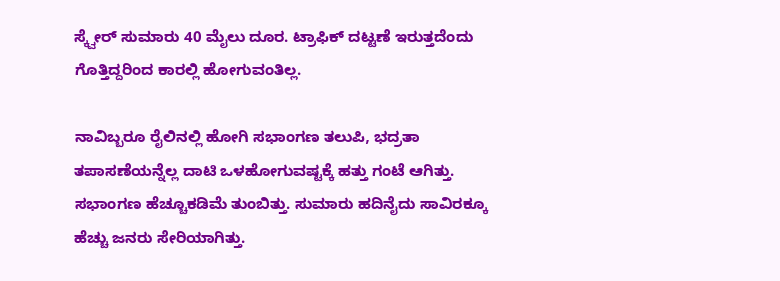ಸ್ಕ್ವೇರ್ ಸುಮಾರು 40 ಮೈಲು ದೂರ. ಟ್ರಾಫಿಕ್ ದಟ್ಟಣೆ ಇರುತ್ತದೆಂದು ಗೊತ್ತಿದ್ದರಿಂದ ಕಾರಲ್ಲಿ ಹೋಗುವಂತಿಲ್ಲ.

ನಾವಿಬ್ಬರೂ ರೈಲಿನಲ್ಲಿ ಹೋಗಿ ಸಭಾಂಗಣ ತಲುಪಿ, ಭದ್ರತಾ ತಪಾಸಣೆಯನ್ನೆಲ್ಲ ದಾಟಿ ಒಳಹೋಗುವಷ್ಟಕ್ಕೆ ಹತ್ತು ಗಂಟೆ ಆಗಿತ್ತು. ಸಭಾಂಗಣ ಹೆಚ್ಚೂಕಡಿಮೆ ತುಂಬಿತ್ತು. ಸುಮಾರು ಹದಿನೈದು ಸಾವಿರಕ್ಕೂ ಹೆಚ್ಚು ಜನರು ಸೇರಿಯಾಗಿತ್ತು.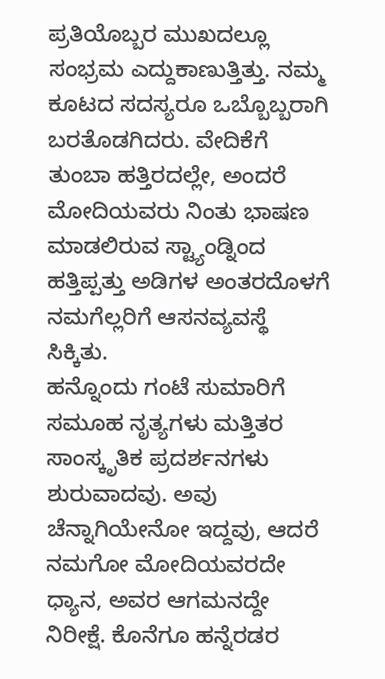ಪ್ರತಿಯೊಬ್ಬರ ಮುಖದಲ್ಲೂ ಸಂಭ್ರಮ ಎದ್ದುಕಾಣುತ್ತಿತ್ತು. ನಮ್ಮ ಕೂಟದ ಸದಸ್ಯರೂ ಒಬ್ಬೊಬ್ಬರಾಗಿ ಬರತೊಡಗಿದರು. ವೇದಿಕೆಗೆ ತುಂಬಾ ಹತ್ತಿರದಲ್ಲೇ, ಅಂದರೆ ಮೋದಿಯವರು ನಿಂತು ಭಾಷಣ ಮಾಡಲಿರುವ ಸ್ಟ್ಯಾಂಡ್ನಿಂದ ಹತ್ತಿಪ್ಪತ್ತು ಅಡಿಗಳ ಅಂತರದೊಳಗೆ ನಮಗೆಲ್ಲರಿಗೆ ಆಸನವ್ಯವಸ್ಥೆ ಸಿಕ್ಕಿತು.
ಹನ್ನೊಂದು ಗಂಟೆ ಸುಮಾರಿಗೆ ಸಮೂಹ ನೃತ್ಯಗಳು ಮತ್ತಿತರ ಸಾಂಸ್ಕೃತಿಕ ಪ್ರದರ್ಶನಗಳು ಶುರುವಾದವು. ಅವು ಚೆನ್ನಾಗಿಯೇನೋ ಇದ್ದವು, ಆದರೆ ನಮಗೋ ಮೋದಿಯವರದೇ ಧ್ಯಾನ, ಅವರ ಆಗಮನದ್ದೇ ನಿರೀಕ್ಷೆ. ಕೊನೆಗೂ ಹನ್ನೆರಡರ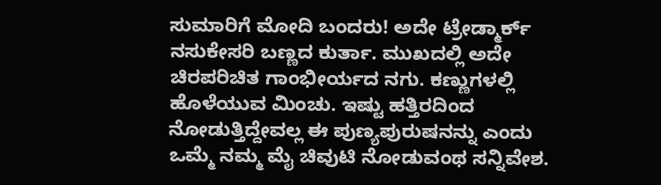ಸುಮಾರಿಗೆ ಮೋದಿ ಬಂದರು! ಅದೇ ಟ್ರೇಡ್ಮಾರ್ಕ್ ನಸುಕೇಸರಿ ಬಣ್ಣದ ಕುರ್ತಾ. ಮುಖದಲ್ಲಿ ಅದೇ ಚಿರಪರಿಚಿತ ಗಾಂಭೀರ್ಯದ ನಗು. ಕಣ್ಣುಗಳಲ್ಲಿ ಹೊಳೆಯುವ ಮಿಂಚು. ಇಷ್ಟು ಹತ್ತಿರದಿಂದ ನೋಡುತ್ತಿದ್ದೇವಲ್ಲ ಈ ಪುಣ್ಯಪುರುಷನನ್ನು ಎಂದು ಒಮ್ಮೆ ನಮ್ಮ ಮೈ ಚಿವುಟಿ ನೋಡುವಂಥ ಸನ್ನಿವೇಶ.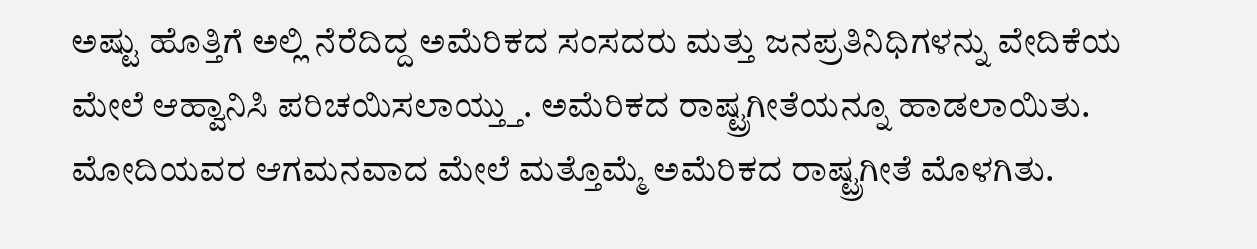ಅಷ್ಟು ಹೊತ್ತಿಗೆ ಅಲ್ಲಿ ನೆರೆದಿದ್ದ ಅಮೆರಿಕದ ಸಂಸದರು ಮತ್ತು ಜನಪ್ರತಿನಿಧಿಗಳನ್ನು ವೇದಿಕೆಯ ಮೇಲೆ ಆಹ್ವಾನಿಸಿ ಪರಿಚಯಿಸಲಾಯ್ತ್ತು. ಅಮೆರಿಕದ ರಾಷ್ಟ್ರಗೀತೆಯನ್ನೂ ಹಾಡಲಾಯಿತು. ಮೋದಿಯವರ ಆಗಮನವಾದ ಮೇಲೆ ಮತ್ತೊಮ್ಮೆ ಅಮೆರಿಕದ ರಾಷ್ಟ್ರಗೀತೆ ಮೊಳಗಿತು.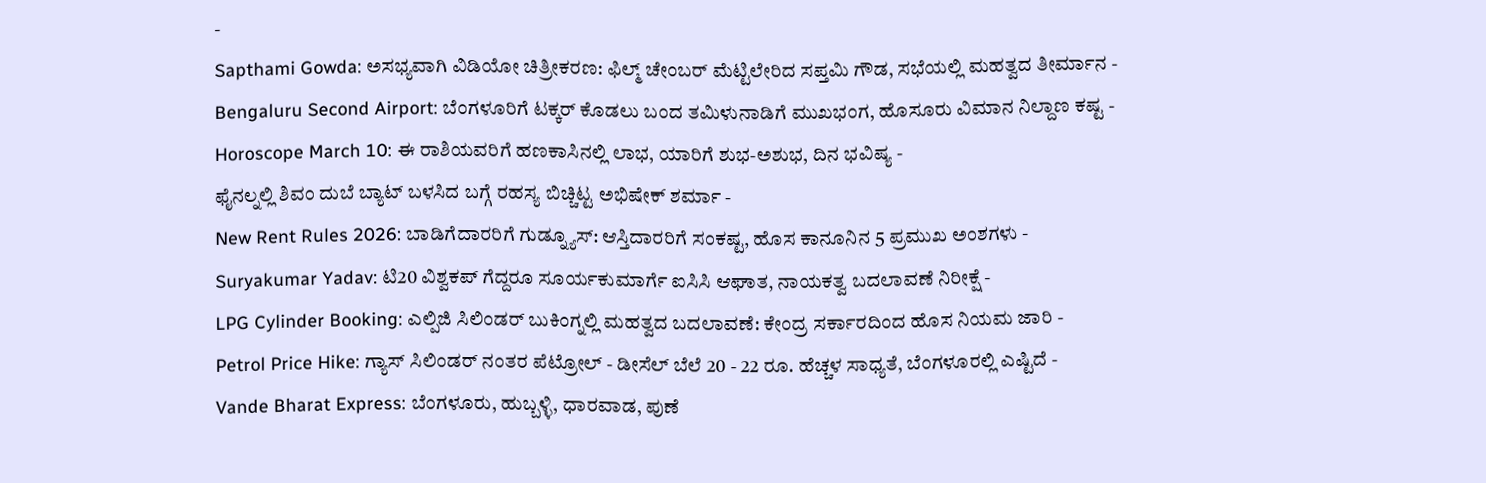-
Sapthami Gowda: ಅಸಭ್ಯವಾಗಿ ವಿಡಿಯೋ ಚಿತ್ರೀಕರಣ: ಫಿಲ್ಮ್ ಚೇಂಬರ್ ಮೆಟ್ಟಿಲೇರಿದ ಸಪ್ತಮಿ ಗೌಡ, ಸಭೆಯಲ್ಲಿ ಮಹತ್ವದ ತೀರ್ಮಾನ -
Bengaluru Second Airport: ಬೆಂಗಳೂರಿಗೆ ಟಕ್ಕರ್ ಕೊಡಲು ಬಂದ ತಮಿಳುನಾಡಿಗೆ ಮುಖಭಂಗ, ಹೊಸೂರು ವಿಮಾನ ನಿಲ್ದಾಣ ಕಷ್ಟ -
Horoscope March 10: ಈ ರಾಶಿಯವರಿಗೆ ಹಣಕಾಸಿನಲ್ಲಿ ಲಾಭ, ಯಾರಿಗೆ ಶುಭ-ಅಶುಭ, ದಿನ ಭವಿಷ್ಯ -
ಫೈನಲ್ನಲ್ಲಿ ಶಿವಂ ದುಬೆ ಬ್ಯಾಟ್ ಬಳಸಿದ ಬಗ್ಗೆ ರಹಸ್ಯ ಬಿಚ್ಚಿಟ್ಟ ಅಭಿಷೇಕ್ ಶರ್ಮಾ -
New Rent Rules 2026: ಬಾಡಿಗೆದಾರರಿಗೆ ಗುಡ್ನ್ಯೂಸ್: ಆಸ್ತಿದಾರರಿಗೆ ಸಂಕಷ್ಟ, ಹೊಸ ಕಾನೂನಿನ 5 ಪ್ರಮುಖ ಅಂಶಗಳು -
Suryakumar Yadav: ಟಿ20 ವಿಶ್ವಕಪ್ ಗೆದ್ದರೂ ಸೂರ್ಯಕುಮಾರ್ಗೆ ಐಸಿಸಿ ಆಘಾತ, ನಾಯಕತ್ವ ಬದಲಾವಣೆ ನಿರೀಕ್ಷೆ -
LPG Cylinder Booking: ಎಲ್ಪಿಜಿ ಸಿಲಿಂಡರ್ ಬುಕಿಂಗ್ನಲ್ಲಿ ಮಹತ್ವದ ಬದಲಾವಣೆ: ಕೇಂದ್ರ ಸರ್ಕಾರದಿಂದ ಹೊಸ ನಿಯಮ ಜಾರಿ -
Petrol Price Hike: ಗ್ಯಾಸ್ ಸಿಲಿಂಡರ್ ನಂತರ ಪೆಟ್ರೋಲ್ - ಡೀಸೆಲ್ ಬೆಲೆ 20 - 22 ರೂ. ಹೆಚ್ಚಳ ಸಾಧ್ಯತೆ, ಬೆಂಗಳೂರಲ್ಲಿ ಎಷ್ಟಿದೆ -
Vande Bharat Express: ಬೆಂಗಳೂರು, ಹುಬ್ಬಳ್ಳಿ, ಧಾರವಾಡ, ಪುಣೆ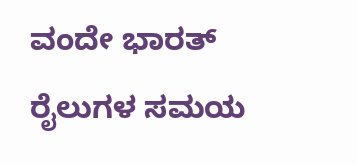ವಂದೇ ಭಾರತ್ ರೈಲುಗಳ ಸಮಯ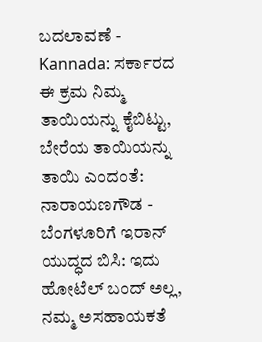ಬದಲಾವಣೆ -
Kannada: ಸರ್ಕಾರದ ಈ ಕ್ರಮ ನಿಮ್ಮ ತಾಯಿಯನ್ನು ಕೈಬಿಟ್ಟು, ಬೇರೆಯ ತಾಯಿಯನ್ನು ತಾಯಿ ಎಂದಂತೆ: ನಾರಾಯಣಗೌಡ -
ಬೆಂಗಳೂರಿಗೆ ಇರಾನ್ ಯುದ್ಧದ ಬಿಸಿ: ಇದು ಹೋಟೆಲ್ ಬಂದ್ ಅಲ್ಲ, ನಮ್ಮ ಅಸಹಾಯಕತೆ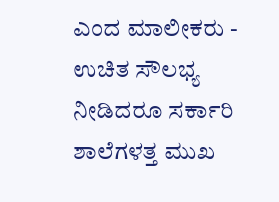ಎಂದ ಮಾಲೀಕರು -
ಉಚಿತ ಸೌಲಭ್ಯ ನೀಡಿದರೂ ಸರ್ಕಾರಿ ಶಾಲೆಗಳತ್ತ ಮುಖ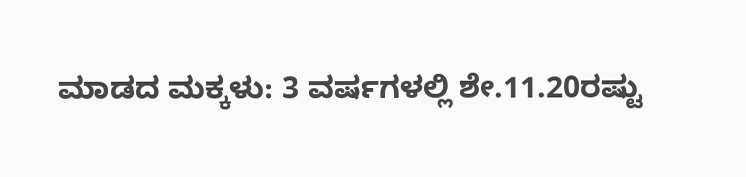ಮಾಡದ ಮಕ್ಕಳು: 3 ವರ್ಷಗಳಲ್ಲಿ ಶೇ.11.20ರಷ್ಟು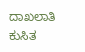ದಾಖಲಾತಿ ಕುಸಿತ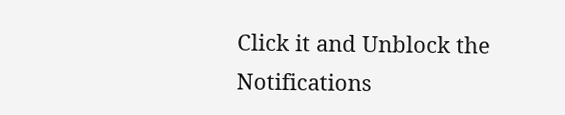Click it and Unblock the Notifications